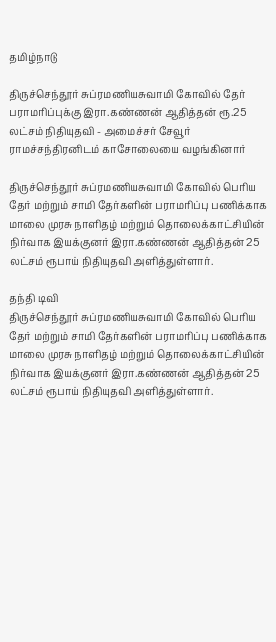தமிழ்நாடு

திருச்செந்தூர் சுப்ரமணியசுவாமி கோவில் தேர் பராமரிப்புக்கு இரா.கண்ணன் ஆதித்தன் ரூ.25 லட்சம் நிதியுதவி - அமைச்சர் சேவூர் ராமச்சந்திரனிடம் காசோலையை வழங்கினார்

திருச்செந்தூர் சுப்ரமணியசுவாமி கோவில் பெரிய தேர் மற்றும் சாமி தேர்களின் பராமரிப்பு பணிக்காக மாலை முரசு நாளிதழ் மற்றும் தொலைக்காட்சியின் நிர்வாக இயக்குனர் இரா.கண்ணன் ஆதித்தன் 25 லட்சம் ரூபாய் நிதியுதவி அளித்துள்ளார்.

தந்தி டிவி
திருச்செந்தூர் சுப்ரமணியசுவாமி கோவில் பெரிய தேர் மற்றும் சாமி தேர்களின் பராமரிப்பு பணிக்காக மாலை முரசு நாளிதழ் மற்றும் தொலைக்காட்சியின் நிர்வாக இயக்குனர் இரா.கண்ணன் ஆதித்தன் 25 லட்சம் ரூபாய் நிதியுதவி அளித்துள்ளார்.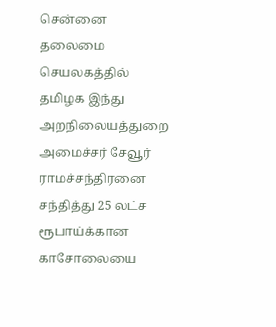சென்னை தலைமை செயலகத்தில் தமிழக இந்து அறநிலையத்துறை அமைச்சர் சேவூர் ராமச்சந்திரனை சந்தித்து 25 லட்ச ரூபாய்க்கான காசோலையை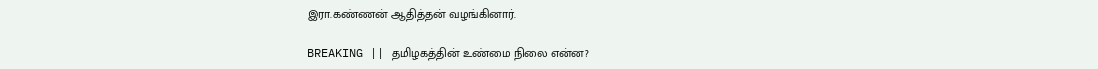இரா.கண்ணன் ஆதித்தன் வழங்கினார்.

BREAKING || தமிழகத்தின் உண்மை நிலை என்ன?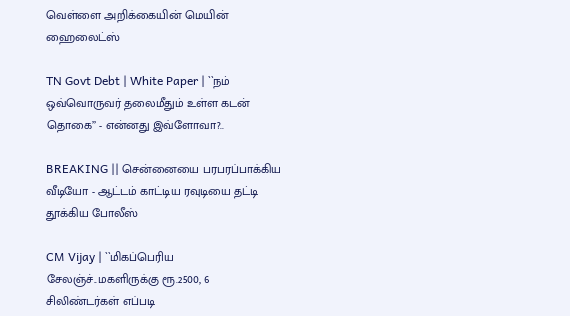வெள்ளை அறிக்கையின் மெயின் ஹைலைட்ஸ்

TN Govt Debt | White Paper | ``நம் ஒவ்வொருவர் தலைமீதும் உள்ள கடன் தொகை’’ - என்னது இவ்ளோவா?..

BREAKING || சென்னையை பரபரப்பாக்கிய வீடியோ - ஆட்டம் காட்டிய ரவுடியை தட்டி தூக்கிய போலீஸ்

CM Vijay | ``மிகப்பெரிய சேலஞ்ச்..மகளிருக்கு ரூ.2500, 6 சிலிண்டர்கள் எப்படி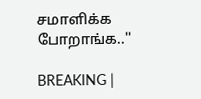சமாளிக்க போறாங்க..''

BREAKING |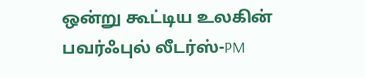ஒன்று கூட்டிய உலகின் பவர்ஃபுல் லீடர்ஸ்-PM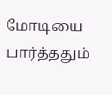மோடியை பார்த்ததும்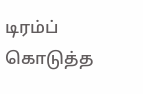டிரம்ப் கொடுத்த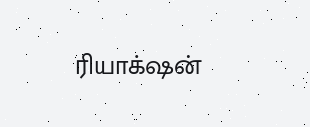ரியாக்‌ஷன்